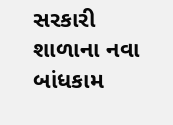સરકારી શાળાના નવા બાંધકામ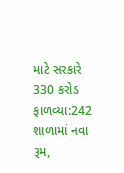માટે સરકારે 330 કરોડ ફાળવ્યા:242 શાળામાં નવા રૂમ,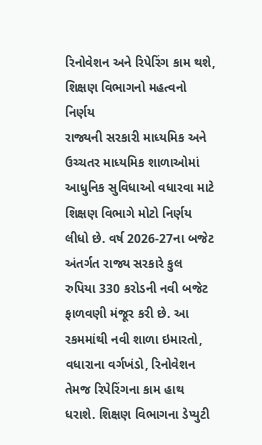રિનોવેશન અને રિપેરિંગ કામ થશે, શિક્ષણ વિભાગનો મહત્વનો નિર્ણય
રાજ્યની સરકારી માધ્યમિક અને ઉચ્ચતર માધ્યમિક શાળાઓમાં આધુનિક સુવિધાઓ વધારવા માટે શિક્ષણ વિભાગે મોટો નિર્ણય લીધો છે. વર્ષ 2026-27ના બજેટ અંતર્ગત રાજ્ય સરકારે કુલ રુપિયા 330 કરોડની નવી બજેટ ફાળવણી મંજૂર કરી છે. આ રકમમાંથી નવી શાળા ઇમારતો, વધારાના વર્ગખંડો, રિનોવેશન તેમજ રિપેરિંગના કામ હાથ ધરાશે. શિક્ષણ વિભાગના ડેપ્યુટી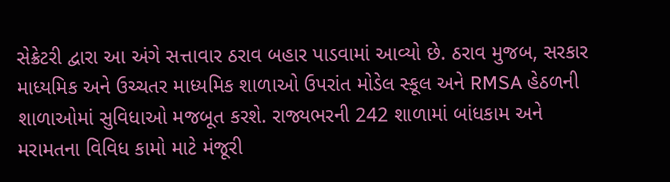સેક્રેટરી દ્વારા આ અંગે સત્તાવાર ઠરાવ બહાર પાડવામાં આવ્યો છે. ઠરાવ મુજબ, સરકાર માધ્યમિક અને ઉચ્ચતર માધ્યમિક શાળાઓ ઉપરાંત મોડેલ સ્કૂલ અને RMSA હેઠળની શાળાઓમાં સુવિધાઓ મજબૂત કરશે. રાજ્યભરની 242 શાળામાં બાંધકામ અને મરામતના વિવિધ કામો માટે મંજૂરી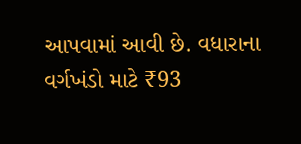આપવામાં આવી છે. વધારાના વર્ગખંડો માટે ₹93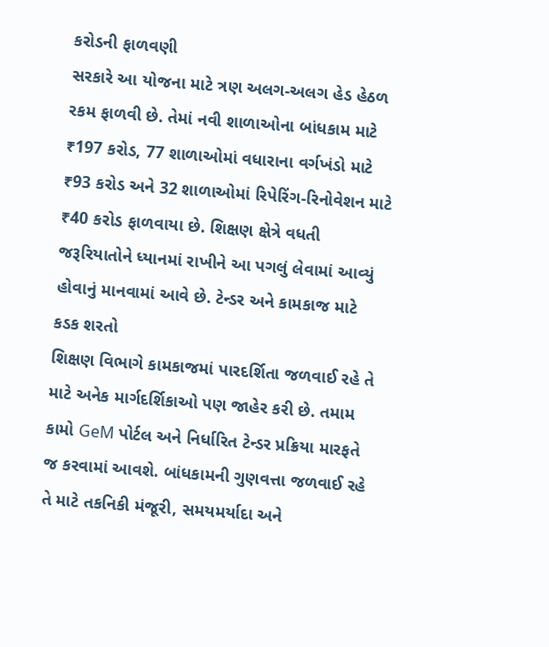કરોડની ફાળવણી
સરકારે આ યોજના માટે ત્રણ અલગ-અલગ હેડ હેઠળ રકમ ફાળવી છે. તેમાં નવી શાળાઓના બાંધકામ માટે ₹197 કરોડ, 77 શાળાઓમાં વધારાના વર્ગખંડો માટે ₹93 કરોડ અને 32 શાળાઓમાં રિપેરિંગ-રિનોવેશન માટે ₹40 કરોડ ફાળવાયા છે. શિક્ષણ ક્ષેત્રે વધતી જરૂરિયાતોને ધ્યાનમાં રાખીને આ પગલું લેવામાં આવ્યું હોવાનું માનવામાં આવે છે. ટેન્ડર અને કામકાજ માટે કડક શરતો
શિક્ષણ વિભાગે કામકાજમાં પારદર્શિતા જળવાઈ રહે તે માટે અનેક માર્ગદર્શિકાઓ પણ જાહેર કરી છે. તમામ કામો GeM પોર્ટલ અને નિર્ધારિત ટેન્ડર પ્રક્રિયા મારફતે જ કરવામાં આવશે. બાંધકામની ગુણવત્તા જળવાઈ રહે તે માટે તકનિકી મંજૂરી, સમયમર્યાદા અને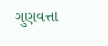ગુણવત્તા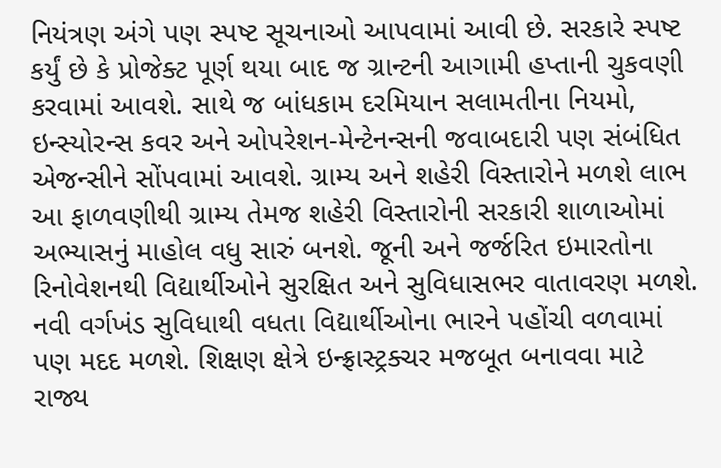નિયંત્રણ અંગે પણ સ્પષ્ટ સૂચનાઓ આપવામાં આવી છે. સરકારે સ્પષ્ટ કર્યું છે કે પ્રોજેક્ટ પૂર્ણ થયા બાદ જ ગ્રાન્ટની આગામી હપ્તાની ચુકવણી કરવામાં આવશે. સાથે જ બાંધકામ દરમિયાન સલામતીના નિયમો, ઇન્સ્યોરન્સ કવર અને ઓપરેશન-મેન્ટેનન્સની જવાબદારી પણ સંબંધિત એજન્સીને સોંપવામાં આવશે. ગ્રામ્ય અને શહેરી વિસ્તારોને મળશે લાભ
આ ફાળવણીથી ગ્રામ્ય તેમજ શહેરી વિસ્તારોની સરકારી શાળાઓમાં અભ્યાસનું માહોલ વધુ સારું બનશે. જૂની અને જર્જરિત ઇમારતોના રિનોવેશનથી વિદ્યાર્થીઓને સુરક્ષિત અને સુવિધાસભર વાતાવરણ મળશે. નવી વર્ગખંડ સુવિધાથી વધતા વિદ્યાર્થીઓના ભારને પહોંચી વળવામાં પણ મદદ મળશે. શિક્ષણ ક્ષેત્રે ઇન્ફ્રાસ્ટ્રક્ચર મજબૂત બનાવવા માટે રાજ્ય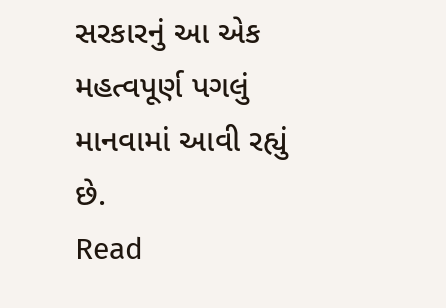સરકારનું આ એક મહત્વપૂર્ણ પગલું માનવામાં આવી રહ્યું છે.
Read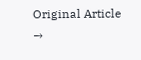Original Article →